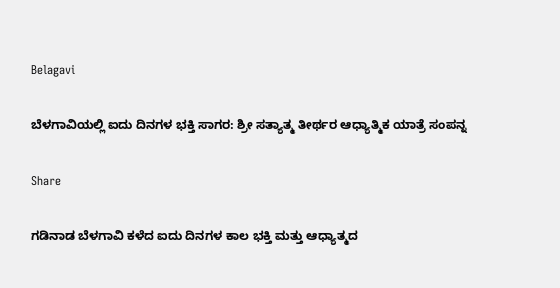Belagavi

ಬೆಳಗಾವಿಯಲ್ಲಿ ಐದು ದಿನಗಳ ಭಕ್ತಿ ಸಾಗರ: ಶ್ರೀ ಸತ್ಯಾತ್ಮ ತೀರ್ಥರ ಆಧ್ಯಾತ್ಮಿಕ ಯಾತ್ರೆ ಸಂಪನ್ನ

Share

ಗಡಿನಾಡ ಬೆಳಗಾವಿ ಕಳೆದ ಐದು ದಿನಗಳ ಕಾಲ ಭಕ್ತಿ ಮತ್ತು ಆಧ್ಯಾತ್ಮದ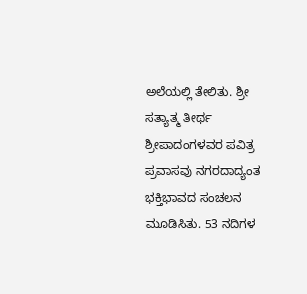ಅಲೆಯಲ್ಲಿ ತೇಲಿತು. ಶ್ರೀ ಸತ್ಯಾತ್ಮ ತೀರ್ಥ ಶ್ರೀಪಾದಂಗಳವರ ಪವಿತ್ರ ಪ್ರವಾಸವು ನಗರದಾದ್ಯಂತ ಭಕ್ತಿಭಾವದ ಸಂಚಲನ ಮೂಡಿಸಿತು. 53 ನದಿಗಳ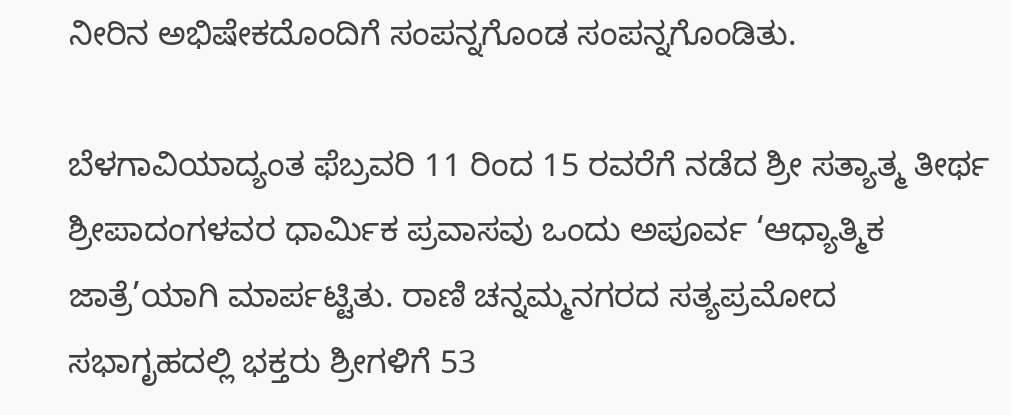ನೀರಿನ ಅಭಿಷೇಕದೊಂದಿಗೆ ಸಂಪನ್ನಗೊಂಡ ಸಂಪನ್ನಗೊಂಡಿತು.

ಬೆಳಗಾವಿಯಾದ್ಯಂತ ಫೆಬ್ರವರಿ 11 ರಿಂದ 15 ರವರೆಗೆ ನಡೆದ ಶ್ರೀ ಸತ್ಯಾತ್ಮ ತೀರ್ಥ ಶ್ರೀಪಾದಂಗಳವರ ಧಾರ್ಮಿಕ ಪ್ರವಾಸವು ಒಂದು ಅಪೂರ್ವ ‘ಆಧ್ಯಾತ್ಮಿಕ ಜಾತ್ರೆ’ಯಾಗಿ ಮಾರ್ಪಟ್ಟಿತು. ರಾಣಿ ಚನ್ನಮ್ಮನಗರದ ಸತ್ಯಪ್ರಮೋದ ಸಭಾಗೃಹದಲ್ಲಿ ಭಕ್ತರು ಶ್ರೀಗಳಿಗೆ 53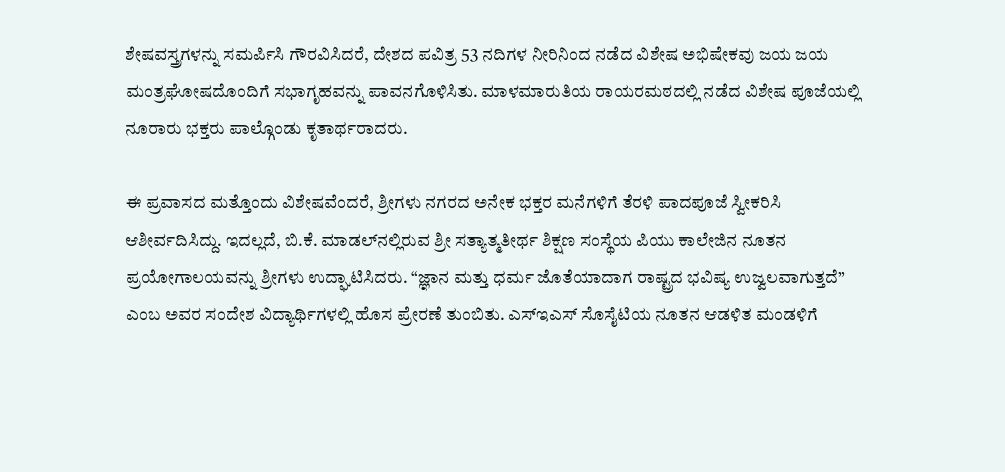ಶೇಷವಸ್ತ್ರಗಳನ್ನು ಸಮರ್ಪಿಸಿ ಗೌರವಿಸಿದರೆ, ದೇಶದ ಪವಿತ್ರ 53 ನದಿಗಳ ನೀರಿನಿಂದ ನಡೆದ ವಿಶೇಷ ಅಭಿಷೇಕವು ಜಯ ಜಯ ಮಂತ್ರಘೋಷದೊಂದಿಗೆ ಸಭಾಗೃಹವನ್ನು ಪಾವನಗೊಳಿಸಿತು. ಮಾಳಮಾರುತಿಯ ರಾಯರಮಠದಲ್ಲಿ ನಡೆದ ವಿಶೇಷ ಪೂಜೆಯಲ್ಲಿ ನೂರಾರು ಭಕ್ತರು ಪಾಲ್ಗೊಂಡು ಕೃತಾರ್ಥರಾದರು.

ಈ ಪ್ರವಾಸದ ಮತ್ತೊಂದು ವಿಶೇಷವೆಂದರೆ, ಶ್ರೀಗಳು ನಗರದ ಅನೇಕ ಭಕ್ತರ ಮನೆಗಳಿಗೆ ತೆರಳಿ ಪಾದಪೂಜೆ ಸ್ವೀಕರಿಸಿ ಆಶೀರ್ವದಿಸಿದ್ದು. ಇದಲ್ಲದೆ, ಬಿ.ಕೆ. ಮಾಡಲ್‌ನಲ್ಲಿರುವ ಶ್ರೀ ಸತ್ಯಾತ್ಮತೀರ್ಥ ಶಿಕ್ಷಣ ಸಂಸ್ಥೆಯ ಪಿಯು ಕಾಲೇಜಿನ ನೂತನ ಪ್ರಯೋಗಾಲಯವನ್ನು ಶ್ರೀಗಳು ಉದ್ಘಾಟಿಸಿದರು. “ಜ್ಞಾನ ಮತ್ತು ಧರ್ಮ ಜೊತೆಯಾದಾಗ ರಾಷ್ಟ್ರದ ಭವಿಷ್ಯ ಉಜ್ವಲವಾಗುತ್ತದೆ” ಎಂಬ ಅವರ ಸಂದೇಶ ವಿದ್ಯಾರ್ಥಿಗಳಲ್ಲಿ ಹೊಸ ಪ್ರೇರಣೆ ತುಂಬಿತು. ಎಸ್ಇಎಸ್ ಸೊಸೈಟಿಯ ನೂತನ ಆಡಳಿತ ಮಂಡಳಿಗೆ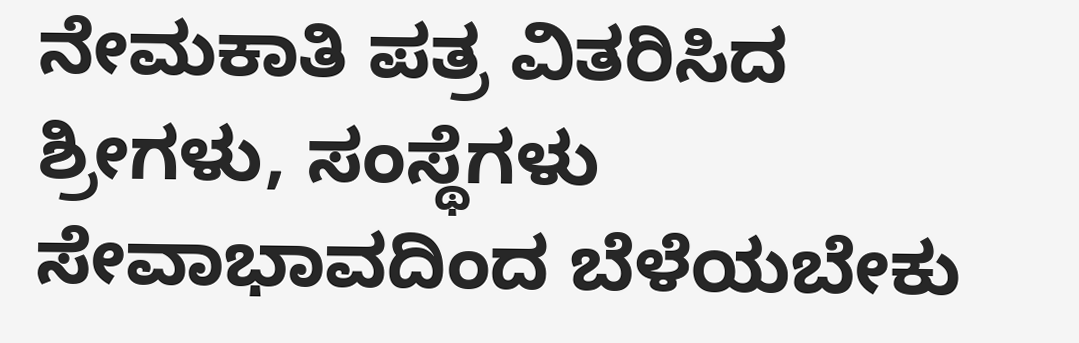ನೇಮಕಾತಿ ಪತ್ರ ವಿತರಿಸಿದ ಶ್ರೀಗಳು, ಸಂಸ್ಥೆಗಳು ಸೇವಾಭಾವದಿಂದ ಬೆಳೆಯಬೇಕು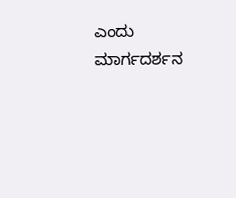ಎಂದು ಮಾರ್ಗದರ್ಶನ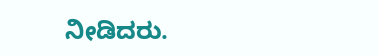ನೀಡಿದರು.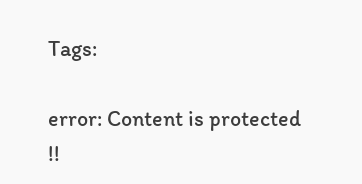Tags:

error: Content is protected !!